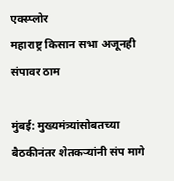एक्स्प्लोर
महाराष्ट्र किसान सभा अजूनही संपावर ठाम

मुंबई: मुख्यमंत्र्यांसोबतच्या बैठकीनंतर शेतकऱ्यांनी संप मागे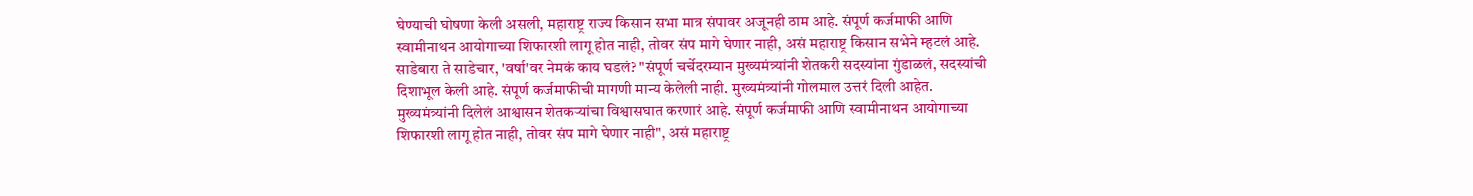घेण्याची घोषणा केली असली, महाराष्ट्र राज्य किसान सभा मात्र संपावर अजूनही ठाम आहे. संपूर्ण कर्जमाफी आणि स्वामीनाथन आयोगाच्या शिफारशी लागू होत नाही, तोवर संप मागे घेणार नाही, असं महाराष्ट्र किसान सभेने म्हटलं आहे. साडेबारा ते साडेचार, 'वर्षा'वर नेमकं काय घडलं? "संपूर्ण चर्चेदरम्यान मुख्यमंत्र्यांनी शेतकरी सदस्यांना गुंडाळलं, सदस्यांची दिशाभूल केली आहे. संपूर्ण कर्जमाफीची मागणी मान्य केलेली नाही. मुख्यमंत्र्यांनी गोलमाल उत्तरं दिली आहेत. मुख्यमंत्र्यांनी दिलेलं आश्वासन शेतकऱ्यांचा विश्वासघात करणारं आहे. संपूर्ण कर्जमाफी आणि स्वामीनाथन आयोगाच्या शिफारशी लागू होत नाही, तोवर संप मागे घेणार नाही", असं महाराष्ट्र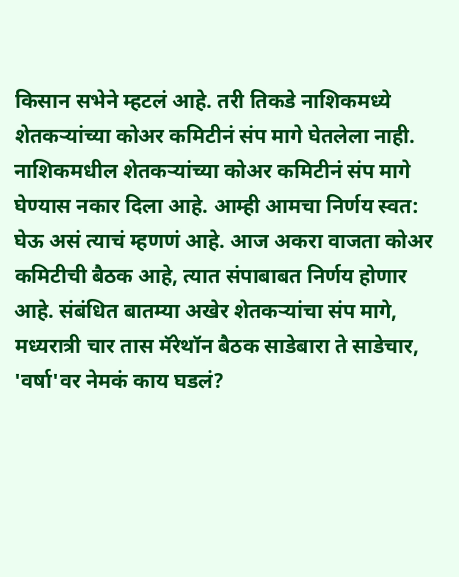किसान सभेने म्हटलं आहे. तरी तिकडे नाशिकमध्ये शेतकऱ्यांच्या कोअर कमिटीनं संप मागे घेतलेला नाही. नाशिकमधील शेतकऱ्यांच्या कोअर कमिटीनं संप मागे घेण्यास नकार दिला आहे. आम्ही आमचा निर्णय स्वत: घेऊ असं त्याचं म्हणणं आहे. आज अकरा वाजता कोअर कमिटीची बैठक आहे, त्यात संपाबाबत निर्णय होणार आहे. संबंधित बातम्या अखेर शेतकऱ्यांचा संप मागे, मध्यरात्री चार तास मॅरेथॉन बैठक साडेबारा ते साडेचार, 'वर्षा'वर नेमकं काय घडलं?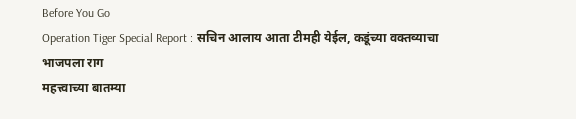Before You Go
Operation Tiger Special Report : सचिन आलाय आता टीमही येईल, कडूंच्या वक्तव्याचा भाजपला राग
महत्त्वाच्या बातम्या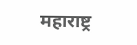महाराष्ट्र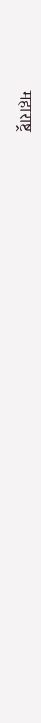महाराष्ट्र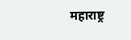महाराष्ट्र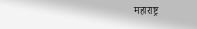महाराष्ट्र